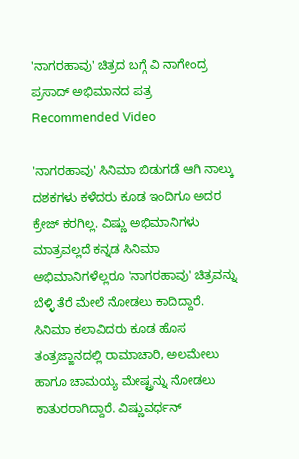'ನಾಗರಹಾವು' ಚಿತ್ರದ ಬಗ್ಗೆ ವಿ ನಾಗೇಂದ್ರ ಪ್ರಸಾದ್ ಅಭಿಮಾನದ ಪತ್ರ
Recommended Video

'ನಾಗರಹಾವು' ಸಿನಿಮಾ ಬಿಡುಗಡೆ ಆಗಿ ನಾಲ್ಕು ದಶಕಗಳು ಕಳೆದರು ಕೂಡ ಇಂದಿಗೂ ಅದರ ಕ್ರೇಜ್ ಕರಗಿಲ್ಲ. ವಿಷ್ಣು ಅಭಿಮಾನಿಗಳು ಮಾತ್ರವಲ್ಲದೆ ಕನ್ನಡ ಸಿನಿಮಾ ಅಭಿಮಾನಿಗಳೆಲ್ಲರೂ 'ನಾಗರಹಾವು' ಚಿತ್ರವನ್ನು ಬೆಳ್ಳಿ ತೆರೆ ಮೇಲೆ ನೋಡಲು ಕಾದಿದ್ದಾರೆ.
ಸಿನಿಮಾ ಕಲಾವಿದರು ಕೂಡ ಹೊಸ ತಂತ್ರಜ್ಙಾನದಲ್ಲಿ ರಾಮಾಚಾರಿ, ಅಲಮೇಲು ಹಾಗೂ ಚಾಮಯ್ಯ ಮೇಷ್ಟ್ರನ್ನು ನೋಡಲು ಕಾತುರರಾಗಿದ್ದಾರೆ. ವಿಷ್ಣುವರ್ಧನ್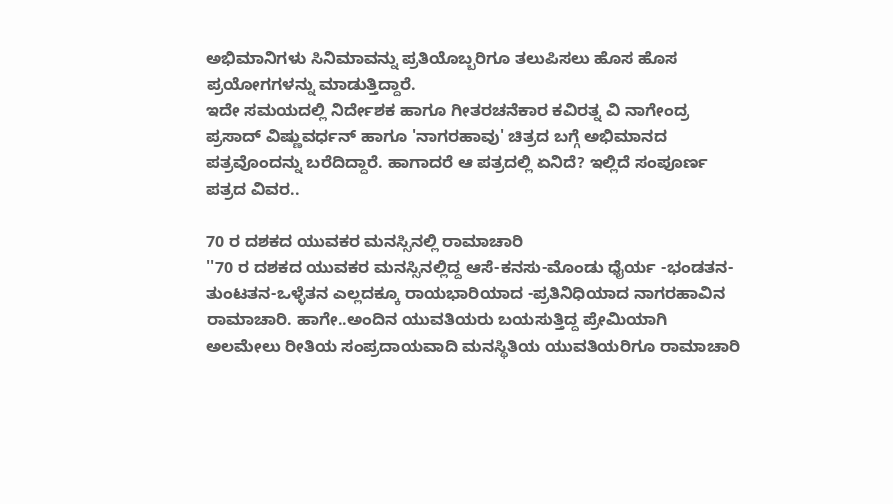ಅಭಿಮಾನಿಗಳು ಸಿನಿಮಾವನ್ನು ಪ್ರತಿಯೊಬ್ಬರಿಗೂ ತಲುಪಿಸಲು ಹೊಸ ಹೊಸ ಪ್ರಯೋಗಗಳನ್ನು ಮಾಡುತ್ತಿದ್ದಾರೆ.
ಇದೇ ಸಮಯದಲ್ಲಿ ನಿರ್ದೇಶಕ ಹಾಗೂ ಗೀತರಚನೆಕಾರ ಕವಿರತ್ನ ವಿ ನಾಗೇಂದ್ರ ಪ್ರಸಾದ್ ವಿಷ್ಣುವರ್ಧನ್ ಹಾಗೂ 'ನಾಗರಹಾವು' ಚಿತ್ರದ ಬಗ್ಗೆ ಅಭಿಮಾನದ ಪತ್ರವೊಂದನ್ನು ಬರೆದಿದ್ದಾರೆ. ಹಾಗಾದರೆ ಆ ಪತ್ರದಲ್ಲಿ ಏನಿದೆ? ಇಲ್ಲಿದೆ ಸಂಪೂರ್ಣ ಪತ್ರದ ವಿವರ..

70 ರ ದಶಕದ ಯುವಕರ ಮನಸ್ಸಿನಲ್ಲಿ ರಾಮಾಚಾರಿ
''70 ರ ದಶಕದ ಯುವಕರ ಮನಸ್ಸಿನಲ್ಲಿದ್ದ ಆಸೆ-ಕನಸು-ಮೊಂಡು ಧೈರ್ಯ -ಭಂಡತನ-ತುಂಟತನ-ಒಳ್ಳೆತನ ಎಲ್ಲದಕ್ಕೂ ರಾಯಭಾರಿಯಾದ -ಪ್ರತಿನಿಧಿಯಾದ ನಾಗರಹಾವಿನ ರಾಮಾಚಾರಿ. ಹಾಗೇ..ಅಂದಿನ ಯುವತಿಯರು ಬಯಸುತ್ತಿದ್ದ ಪ್ರೇಮಿಯಾಗಿ ಅಲಮೇಲು ರೀತಿಯ ಸಂಪ್ರದಾಯವಾದಿ ಮನಸ್ಥಿತಿಯ ಯುವತಿಯರಿಗೂ ರಾಮಾಚಾರಿ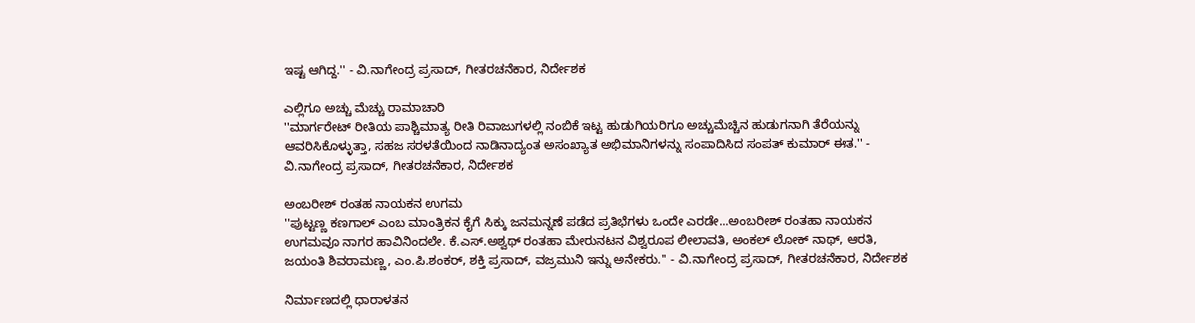ಇಷ್ಟ ಆಗಿದ್ದ.'' - ವಿ.ನಾಗೇಂದ್ರ ಪ್ರಸಾದ್, ಗೀತರಚನೆಕಾರ, ನಿರ್ದೇಶಕ

ಎಲ್ಲಿಗೂ ಅಚ್ಚು ಮೆಚ್ಚು ರಾಮಾಚಾರಿ
''ಮಾರ್ಗರೇಟ್ ರೀತಿಯ ಪಾಶ್ಚಿಮಾತ್ಯ ರೀತಿ ರಿವಾಜುಗಳಲ್ಲಿ ನಂಬಿಕೆ ಇಟ್ಟ ಹುಡುಗಿಯರಿಗೂ ಅಚ್ಚುಮೆಚ್ಚಿನ ಹುಡುಗನಾಗಿ ತೆರೆಯನ್ನು ಆವರಿಸಿಕೊಳ್ಳುತ್ತಾ, ಸಹಜ ಸರಳತೆಯಿಂದ ನಾಡಿನಾದ್ಯಂತ ಅಸಂಖ್ಯಾತ ಅಭಿಮಾನಿಗಳನ್ನು ಸಂಪಾದಿಸಿದ ಸಂಪತ್ ಕುಮಾರ್ ಈತ.'' - ವಿ.ನಾಗೇಂದ್ರ ಪ್ರಸಾದ್, ಗೀತರಚನೆಕಾರ, ನಿರ್ದೇಶಕ

ಅಂಬರೀಶ್ ರಂತಹ ನಾಯಕನ ಉಗಮ
''ಪುಟ್ಟಣ್ಣ ಕಣಗಾಲ್ ಎಂಬ ಮಾಂತ್ರಿಕನ ಕೈಗೆ ಸಿಕ್ಕು ಜನಮನ್ನಣೆ ಪಡೆದ ಪ್ರತಿಭೆಗಳು ಒಂದೇ ಎರಡೇ...ಅಂಬರೀಶ್ ರಂತಹಾ ನಾಯಕನ ಉಗಮವೂ ನಾಗರ ಹಾವಿನಿಂದಲೇ. ಕೆ.ಎಸ್.ಅಶ್ವಥ್ ರಂತಹಾ ಮೇರುನಟನ ವಿಶ್ವರೂಪ ಲೀಲಾವತಿ, ಅಂಕಲ್ ಲೋಕ್ ನಾಥ್, ಆರತಿ, ಜಯಂತಿ ಶಿವರಾಮಣ್ಣ, ಎಂ.ಪಿ.ಶಂಕರ್, ಶಕ್ತಿ ಪ್ರಸಾದ್, ವಜ್ರಮುನಿ ಇನ್ನು ಅನೇಕರು.'' - ವಿ.ನಾಗೇಂದ್ರ ಪ್ರಸಾದ್, ಗೀತರಚನೆಕಾರ, ನಿರ್ದೇಶಕ

ನಿರ್ಮಾಣದಲ್ಲಿ ಧಾರಾಳತನ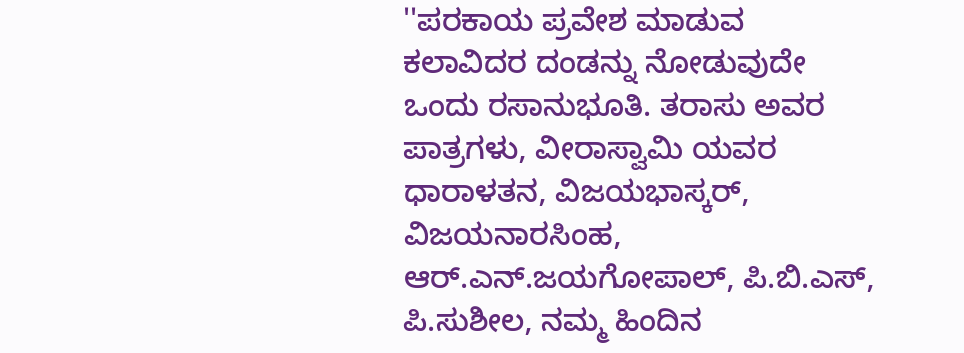''ಪರಕಾಯ ಪ್ರವೇಶ ಮಾಡುವ ಕಲಾವಿದರ ದಂಡನ್ನು ನೋಡುವುದೇ ಒಂದು ರಸಾನುಭೂತಿ. ತರಾಸು ಅವರ ಪಾತ್ರಗಳು, ವೀರಾಸ್ವಾಮಿ ಯವರ ಧಾರಾಳತನ, ವಿಜಯಭಾಸ್ಕರ್, ವಿಜಯನಾರಸಿಂಹ, ಆರ್.ಎನ್.ಜಯಗೋಪಾಲ್, ಪಿ.ಬಿ.ಎಸ್, ಪಿ.ಸುಶೀಲ, ನಮ್ಮ ಹಿಂದಿನ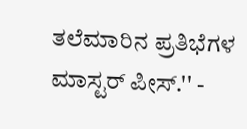ತಲೆಮಾರಿನ ಪ್ರತಿಭೆಗಳ ಮಾಸ್ಟರ್ ಪೀಸ್.'' -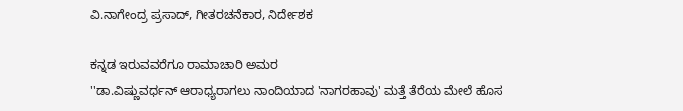ವಿ.ನಾಗೇಂದ್ರ ಪ್ರಸಾದ್, ಗೀತರಚನೆಕಾರ, ನಿರ್ದೇಶಕ

ಕನ್ನಡ ಇರುವವರೆಗೂ ರಾಮಾಚಾರಿ ಅಮರ
''ಡಾ.ವಿಷ್ಣುವರ್ಧನ್ ಆರಾಧ್ಯರಾಗಲು ನಾಂದಿಯಾದ 'ನಾಗರಹಾವು' ಮತ್ತೆ ತೆರೆಯ ಮೇಲೆ ಹೊಸ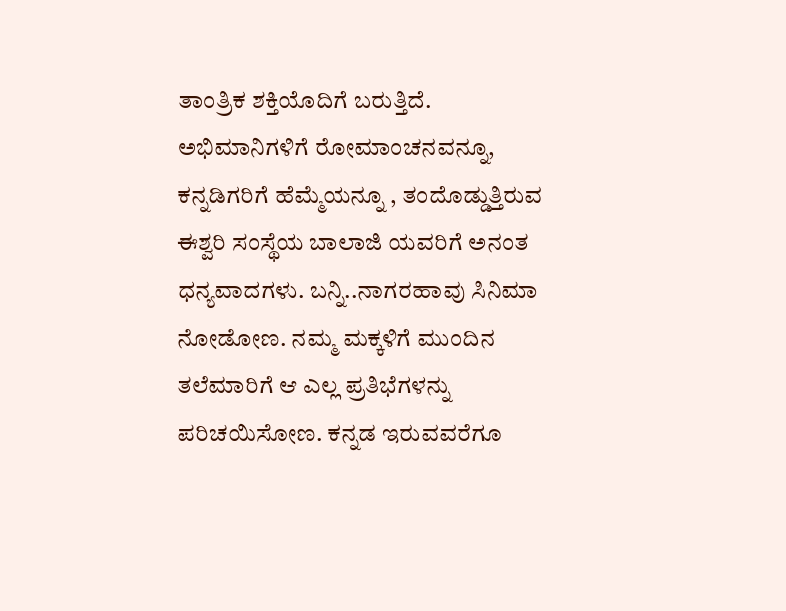ತಾಂತ್ರಿಕ ಶಕ್ತಿಯೊದಿಗೆ ಬರುತ್ತಿದೆ. ಅಭಿಮಾನಿಗಳಿಗೆ ರೋಮಾಂಚನವನ್ನೂ, ಕನ್ನಡಿಗರಿಗೆ ಹೆಮ್ಮೆಯನ್ನೂ , ತಂದೊಡ್ಡುತ್ತಿರುವ ಈಶ್ವರಿ ಸಂಸ್ಥೆಯ ಬಾಲಾಜಿ ಯವರಿಗೆ ಅನಂತ ಧನ್ಯವಾದಗಳು. ಬನ್ನಿ..ನಾಗರಹಾವು ಸಿನಿಮಾ ನೋಡೋಣ. ನಮ್ಮ ಮಕ್ಕಳಿಗೆ ಮುಂದಿನ ತಲೆಮಾರಿಗೆ ಆ ಎಲ್ಲ ಪ್ರತಿಭೆಗಳನ್ನು ಪರಿಚಯಿಸೋಣ. ಕನ್ನಡ ಇರುವವರೆಗೂ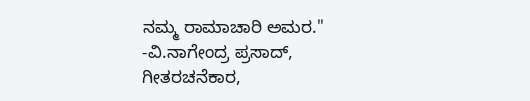ನಮ್ಮ ರಾಮಾಚಾರಿ ಅಮರ.'' -ವಿ.ನಾಗೇಂದ್ರ ಪ್ರಸಾದ್, ಗೀತರಚನೆಕಾರ,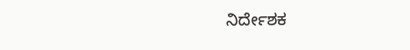ನಿರ್ದೇಶಕ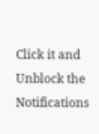Click it and Unblock the Notifications